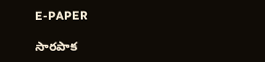E-PAPER

సారపాక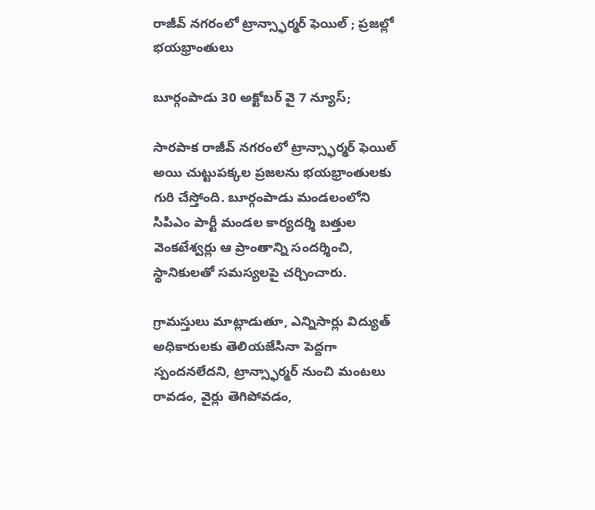రాజీవ్ నగరంలో ట్రాన్స్ఫార్మర్ ఫెయిల్ ; ప్రజల్లో భయభ్రాంతులు

బూర్గంపాడు 30 అక్టోబర్ వై 7 న్యూస్;

సారపాక రాజీవ్ నగరంలో ట్రాన్స్ఫార్మర్ ఫెయిల్ అయి చుట్టుపక్కల ప్రజలను భయభ్రాంతులకు గురి చేస్తోంది. బూర్గంపాడు మండలంలోని సిపిఎం పార్టీ మండల కార్యదర్శి బత్తుల వెంకటేశ్వర్లు ఆ ప్రాంతాన్ని సందర్శించి, స్థానికులతో సమస్యలపై చర్చించారు.

గ్రామస్తులు మాట్లాడుతూ, ఎన్నిసార్లు విద్యుత్ అధికారులకు తెలియజేసినా పెద్దగా స్పందనలేదని, ట్రాన్స్ఫార్మర్ నుంచి మంటలు రావడం, వైర్లు తెగిపోవడం,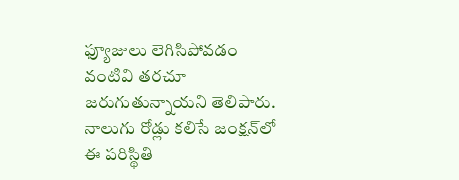ఫ్యూజులు లెగిసిపోవడం వంటివి తరచూ జరుగుతున్నాయని తెలిపారు. నాలుగు రోడ్లు కలిసే జంక్షన్‌లో ఈ పరిస్థితి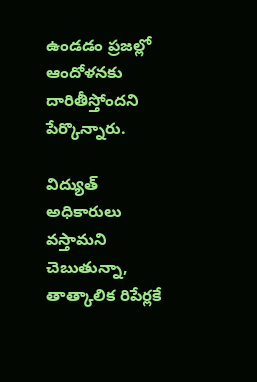ఉండడం ప్రజల్లో ఆందోళనకు దారితీస్తోందని పేర్కొన్నారు.

విద్యుత్ అధికారులు వస్తామని చెబుతున్నా, తాత్కాలిక రిపేర్లకే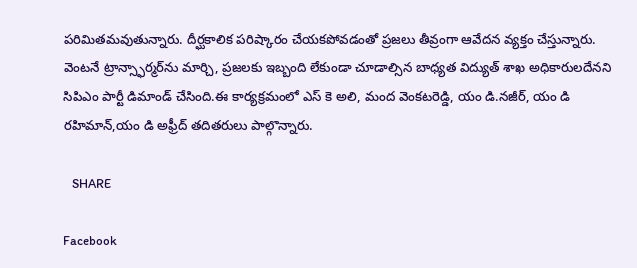పరిమితమవుతున్నారు. దీర్ఘకాలిక పరిష్కారం చేయకపోవడంతో ప్రజలు తీవ్రంగా ఆవేదన వ్యక్తం చేస్తున్నారు. వెంటనే ట్రాన్స్ఫార్మర్‌ను మార్చి, ప్రజలకు ఇబ్బంది లేకుండా చూడాల్సిన బాధ్యత విద్యుత్ శాఖ అధికారులదేనని సిపిఎం పార్టీ డిమాండ్ చేసింది.ఈ కార్యక్రమంలో ఎస్ కె అలి, మంద వెంకటరెడ్డి, యం డి.నజీర్, యం డి రహిమాన్,యం డి అఫ్రీద్ తదితరులు పాల్గొన్నారు.

   SHARE

Facebook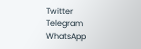Twitter
Telegram
WhatsApp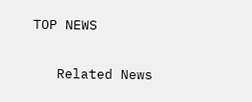TOP NEWS

   Related News